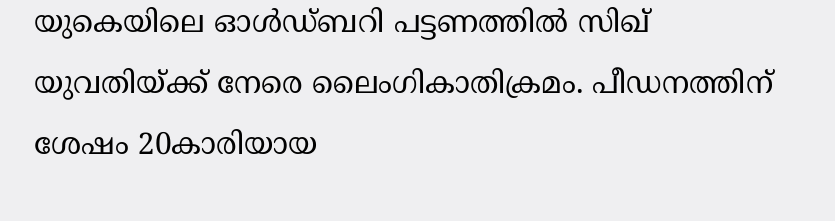യുകെയിലെ ഓൾഡ്ബറി പട്ടണത്തിൽ സിഖ് യുവതിയ്ക്ക് നേരെ ലൈംഗികാതിക്രമം. പീഡനത്തിന് ശേഷം 20കാരിയായ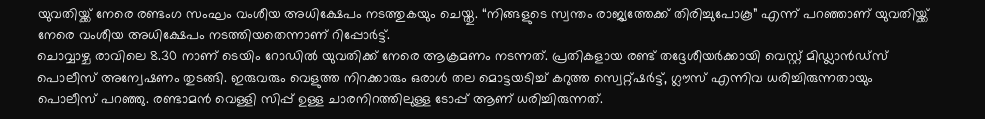യുവതിയ്ക്ക് നേരെ രണ്ടംഗ സംഘം വംശീയ അധിക്ഷേപം നടത്തുകയും ചെയ്തു. “നിങ്ങളുടെ സ്വന്തം രാജ്യത്തേക്ക് തിരിച്ചുപോകൂ” എന്ന് പറഞ്ഞാണ് യുവതിയ്ക്ക് നേരെ വംശീയ അധിക്ഷേപം നടത്തിയതെന്നാണ് റിപ്പോർട്ട്.
ചൊവ്വാഴ്ച രാവിലെ 8.30 നാണ് ടെയിം റോഡിൽ യുവതിക്ക് നേരെ ആക്രമണം നടന്നത്. പ്രതികളായ രണ്ട് തദ്ദേശീയർക്കായി വെസ്റ്റ് മിഡ്ലാൻഡ്സ് പൊലീസ് അന്വേഷണം തുടങ്ങി. ഇരുവരും വെളുത്ത നിറക്കാരും ഒരാൾ തല മൊട്ടയടിച്ച് കറുത്ത സ്വെറ്റ്ഷർട്ട്, ഗ്ലൗസ് എന്നിവ ധരിച്ചിരുന്നതായും പൊലീസ് പറഞ്ഞു. രണ്ടാമൻ വെള്ളി സിപ്പ് ഉള്ള ചാരനിറത്തിലുള്ള ടോപ്പ് ആണ് ധരിച്ചിരുന്നത്.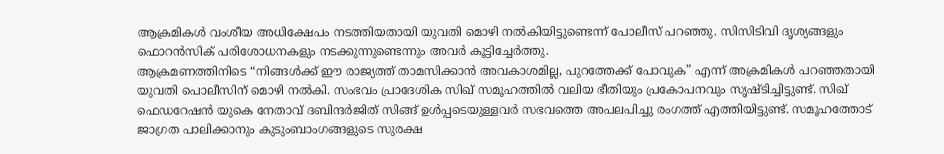ആക്രമികൾ വംശീയ അധിക്ഷേപം നടത്തിയതായി യുവതി മൊഴി നൽകിയിട്ടുണ്ടെന്ന് പോലീസ് പറഞ്ഞു. സിസിടിവി ദൃശ്യങ്ങളും ഫൊറൻസിക് പരിശോധനകളും നടക്കുന്നുണ്ടെന്നും അവർ കൂട്ടിച്ചേർത്തു.
ആക്രമണത്തിനിടെ “നിങ്ങൾക്ക് ഈ രാജ്യത്ത് താമസിക്കാൻ അവകാശമില്ല, പുറത്തേക്ക് പോവുക” എന്ന് അക്രമികൾ പറഞ്ഞതായി യുവതി പൊലീസിന് മൊഴി നൽകി. സംഭവം പ്രാദേശിക സിഖ് സമൂഹത്തിൽ വലിയ ഭീതിയും പ്രകോപനവും സൃഷ്ടിച്ചിട്ടുണ്ട്. സിഖ് ഫെഡറേഷൻ യുകെ നേതാവ് ദബിന്ദർജിത് സിങ്ങ് ഉൾപ്പടെയുള്ളവർ സഭവത്തെ അപലപിച്ചു രംഗത്ത് എത്തിയിട്ടുണ്ട്. സമൂഹത്തോട് ജാഗ്രത പാലിക്കാനും കുടുംബാംഗങ്ങളുടെ സുരക്ഷ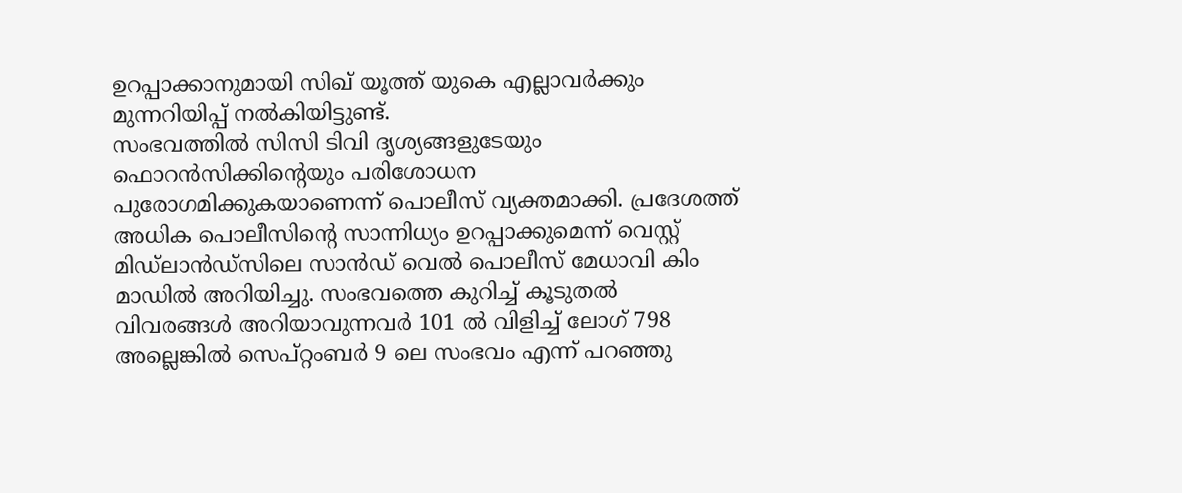ഉറപ്പാക്കാനുമായി സിഖ് യൂത്ത് യുകെ എല്ലാവർക്കും മുന്നറിയിപ്പ് നൽകിയിട്ടുണ്ട്.
സംഭവത്തിൽ സിസി ടിവി ദൃശ്യങ്ങളുടേയും ഫൊറൻസിക്കിന്റെയും പരിശോധന പുരോഗമിക്കുകയാണെന്ന് പൊലീസ് വ്യക്തമാക്കി. പ്രദേശത്ത് അധിക പൊലീസിന്റെ സാന്നിധ്യം ഉറപ്പാക്കുമെന്ന് വെസ്റ്റ് മിഡ്ലാൻഡ്സിലെ സാൻഡ് വെൽ പൊലീസ് മേധാവി കിം മാഡിൽ അറിയിച്ചു. സംഭവത്തെ കുറിച്ച് കൂടുതൽ വിവരങ്ങൾ അറിയാവുന്നവർ 101 ൽ വിളിച്ച് ലോഗ് 798 അല്ലെങ്കിൽ സെപ്റ്റംബർ 9 ലെ സംഭവം എന്ന് പറഞ്ഞു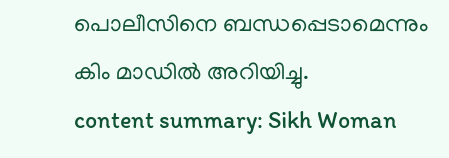പൊലീസിനെ ബന്ധപ്പെടാമെന്നും കിം മാഡിൽ അറിയിച്ചു.
content summary: Sikh Woman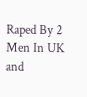Raped By 2 Men In UK and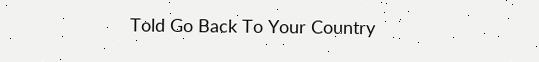Told Go Back To Your Country